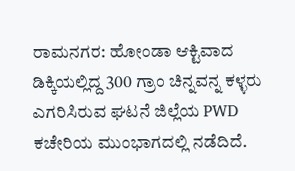ರಾಮನಗರ: ಹೋಂಡಾ ಆಕ್ಟಿವಾದ ಡಿಕ್ಕಿಯಲ್ಲಿದ್ದ 300 ಗ್ರಾಂ ಚಿನ್ನವನ್ನ ಕಳ್ಳರು ಎಗರಿಸಿರುವ ಘಟನೆ ಜಿಲ್ಲೆಯ PWD ಕಚೇರಿಯ ಮುಂಭಾಗದಲ್ಲಿ ನಡೆದಿದೆ.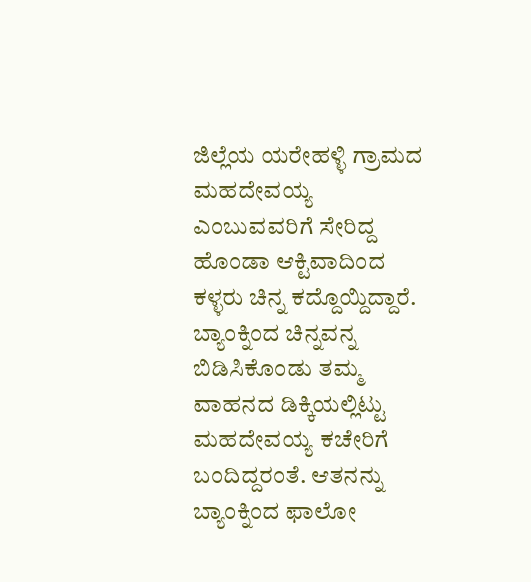ಜಿಲ್ಲೆಯ ಯರೇಹಳ್ಳಿ ಗ್ರಾಮದ ಮಹದೇವಯ್ಯ ಎಂಬುವವರಿಗೆ ಸೇರಿದ್ದ ಹೊಂಡಾ ಆಕ್ಟಿವಾದಿಂದ ಕಳ್ಳರು ಚಿನ್ನ ಕದ್ದೊಯ್ದಿದ್ದಾರೆ.
ಬ್ಯಾಂಕ್ನಿಂದ ಚಿನ್ನವನ್ನ ಬಿಡಿಸಿಕೊಂಡು ತಮ್ಮ ವಾಹನದ ಡಿಕ್ಕಿಯಲ್ಲಿಟ್ಟು ಮಹದೇವಯ್ಯ ಕಚೇರಿಗೆ ಬಂದಿದ್ದರಂತೆ. ಆತನನ್ನು ಬ್ಯಾಂಕ್ನಿಂದ ಫಾಲೋ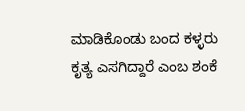ಮಾಡಿಕೊಂಡು ಬಂದ ಕಳ್ಳರು ಕೃತ್ಯ ಎಸಗಿದ್ದಾರೆ ಎಂಬ ಶಂಕೆ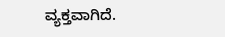ವ್ಯಕ್ತವಾಗಿದೆ.